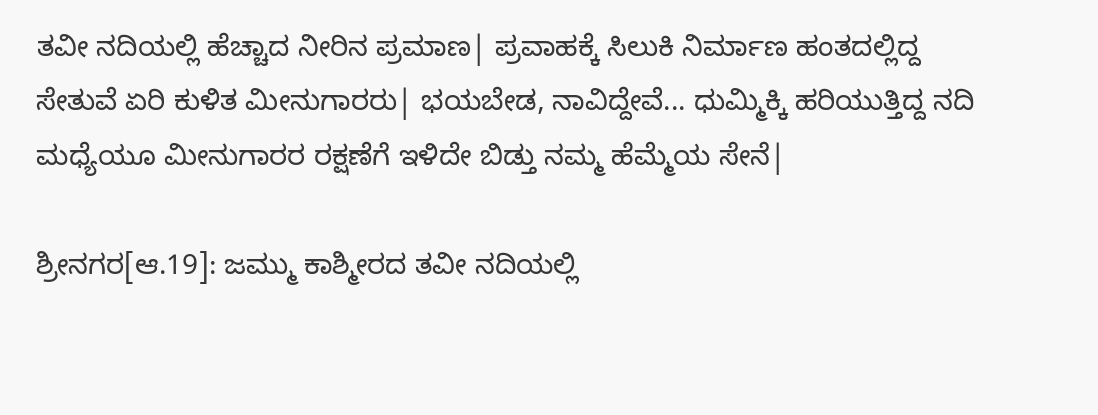ತವೀ ನದಿಯಲ್ಲಿ ಹೆಚ್ಚಾದ ನೀರಿನ ಪ್ರಮಾಣ| ಪ್ರವಾಹಕ್ಕೆ ಸಿಲುಕಿ ನಿರ್ಮಾಣ ಹಂತದಲ್ಲಿದ್ದ ಸೇತುವೆ ಏರಿ ಕುಳಿತ ಮೀನುಗಾರರು| ಭಯಬೇಡ, ನಾವಿದ್ದೇವೆ... ಧುಮ್ಮಿಕ್ಕಿ ಹರಿಯುತ್ತಿದ್ದ ನದಿ ಮಧ್ಯೆಯೂ ಮೀನುಗಾರರ ರಕ್ಷಣೆಗೆ ಇಳಿದೇ ಬಿಡ್ತು ನಮ್ಮ ಹೆಮ್ಮೆಯ ಸೇನೆ|

ಶ್ರೀನಗರ[ಆ.19]: ಜಮ್ಮು ಕಾಶ್ಮೀರದ ತವೀ ನದಿಯಲ್ಲಿ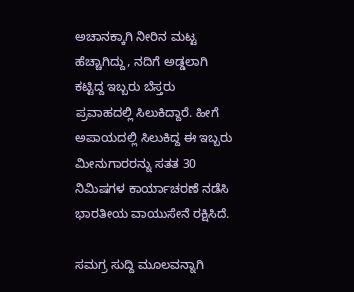ಅಚಾನಕ್ಕಾಗಿ ನೀರಿನ ಮಟ್ಟ ಹೆಚ್ಚಾಗಿದ್ದು, ನದಿಗೆ ಅಡ್ಡಲಾಗಿ ಕಟ್ಟಿದ್ದ ಇಬ್ಬರು ಬೆಸ್ತರು ಪ್ರವಾಹದಲ್ಲಿ ಸಿಲುಕಿದ್ದಾರೆ. ಹೀಗೆ ಅಪಾಯದಲ್ಲಿ ಸಿಲುಕಿದ್ದ ಈ ಇಬ್ಬರು ಮೀನುಗಾರರನ್ನು ಸತತ 30 ನಿಮಿಷಗಳ ಕಾರ್ಯಾಚರಣೆ ನಡೆಸಿ ಭಾರತೀಯ ವಾಯುಸೇನೆ ರಕ್ಷಿಸಿದೆ.

ಸಮಗ್ರ ಸುದ್ದಿ ಮೂಲವನ್ನಾಗಿ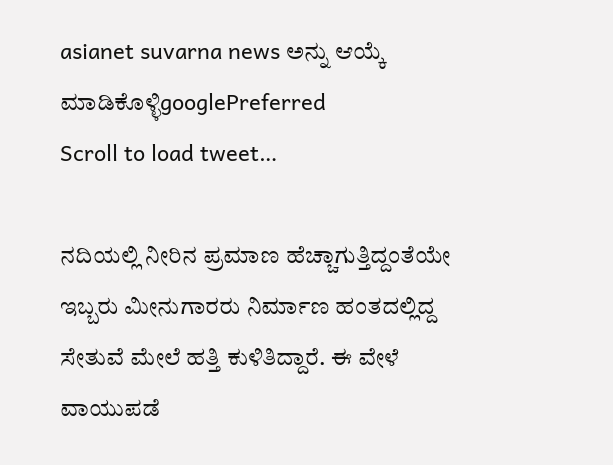asianet suvarna news ಅನ್ನು ಆಯ್ಕೆ ಮಾಡಿಕೊಳ್ಳಿgooglePreferred
Scroll to load tweet…

ನದಿಯಲ್ಲಿ ನೀರಿನ ಪ್ರಮಾಣ ಹೆಚ್ಚಾಗುತ್ತಿದ್ದಂತೆಯೇ ಇಬ್ಬರು ಮೀನುಗಾರರು ನಿರ್ಮಾಣ ಹಂತದಲ್ಲಿದ್ದ ಸೇತುವೆ ಮೇಲೆ ಹತ್ತಿ ಕುಳಿತಿದ್ದಾರೆ. ಈ ವೇಳೆ ವಾಯುಪಡೆ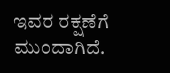ಇವರ ರಕ್ಷಣೆಗೆ ಮುಂದಾಗಿದೆ.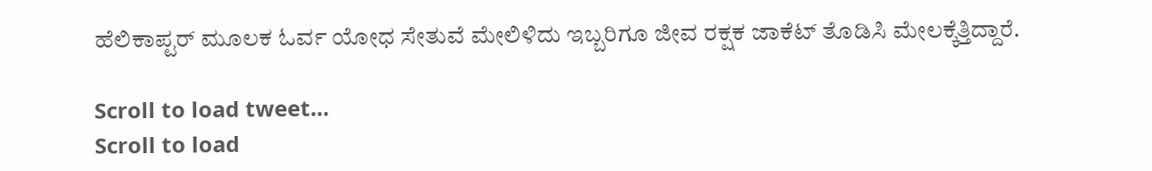ಹೆಲಿಕಾಪ್ಟರ್ ಮೂಲಕ ಓರ್ವ ಯೋಧ ಸೇತುವೆ ಮೇಲಿಳಿದು ಇಬ್ಬರಿಗೂ ಜೀವ ರಕ್ಷಕ ಜಾಕೆಟ್ ತೊಡಿಸಿ ಮೇಲಕ್ಕೆತ್ತಿದ್ದಾರೆ.

Scroll to load tweet…
Scroll to load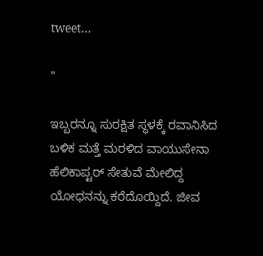tweet…

"

ಇಬ್ಬರನ್ನೂ ಸುರಕ್ಷಿತ ಸ್ಥಳಕ್ಕೆ ರವಾನಿಸಿದ ಬಳಿಕ ಮತ್ತೆ ಮರಳಿದ ವಾಯುಸೇನಾ ಹೆಲಿಕಾಪ್ಟರ್ ಸೇತುವೆ ಮೇಲಿದ್ದ ಯೋಧನನ್ನು ಕರೆದೊಯ್ದಿದೆ. ಜೀವ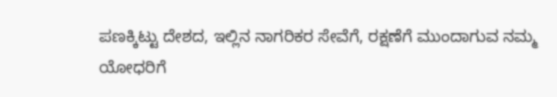ಪಣಕ್ಕಿಟ್ಟು ದೇಶದ, ಇಲ್ಲಿನ ನಾಗರಿಕರ ಸೇವೆಗೆ, ರಕ್ಷಣೆಗೆ ಮುಂದಾಗುವ ನಮ್ಮ ಯೋಧರಿಗೆ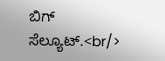ಬಿಗ್ ಸೆಲ್ಯೂಟ್.<br/>